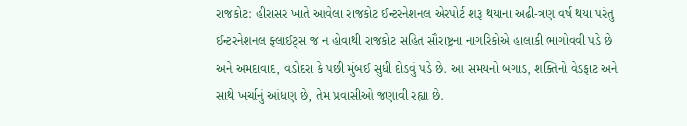રાજકોટ: હીરાસર ખાતે આવેલા રાજકોટ ઈન્ટરનેશનલ એરપોર્ટ શરૂ થયાના અઢી-ત્રણ વર્ષ થયા પરંતુ ઈન્ટરનેશનલ ફ્લાઈટ્સ જ ન હોવાથી રાજકોટ સહિત સૌરાષ્ટ્રના નાગરિકોએ હાલાકી ભાગોવવી પડે છે અને અમદાવાદ, વડોદરા કે પછી મુંબઈ સુધી દોડવું પડે છે. આ સમયનો બગાડ, શક્તિનો વેડફાટ અને સાથે ખર્ચાનું આંધણ છે, તેમ પ્રવાસીઓ જણાવી રહ્યા છે.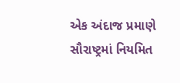એક અંદાજ પ્રમાણે સૌરાષ્ટ્રમાં નિયમિત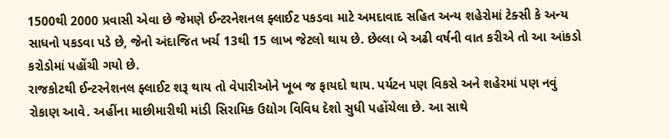1500થી 2000 પ્રવાસી એવા છે જેમણે ઈન્ટરનેશનલ ફ્લાઈટ પકડવા માટે અમદાવાદ સહિત અન્ય શહેરોમાં ટેક્સી કે અન્ય સાધનો પકડવા પડે છે, જેનો અંદાજિત ખર્ચ 13થી 15 લાખ જેટલો થાય છે. છેલ્લા બે અઢી વર્ષની વાત કરીએ તો આ આંકડો કરોડોમાં પહોંચી ગયો છે.
રાજકોટથી ઈન્ટરનેશનલ ફ્લાઈટ શરૂ થાય તો વેપારીઓને ખૂબ જ ફાયદો થાય. પર્યટન પણ વિકસે અને શહેરમાં પણ નવું રોકાણ આવે. અહીંના માછીમારીથી માંડી સિરામિક ઉદ્યોગ વિવિધ દેશો સુધી પહોંચેલા છે. આ સાથે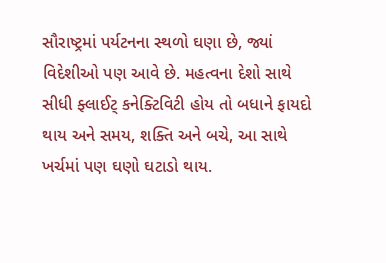સૌરાષ્ટ્રમાં પર્યટનના સ્થળો ઘણા છે, જ્યાં વિદેશીઓ પણ આવે છે. મહત્વના દેશો સાથે સીધી ફ્લાઈટ્ કનેક્ટિવિટી હોય તો બધાને ફાયદો થાય અને સમય, શક્તિ અને બચે, આ સાથે ખર્ચમાં પણ ઘણો ઘટાડો થાય.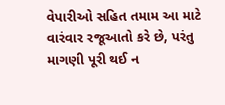વેપારીઓ સહિત તમામ આ માટે વારંવાર રજૂઆતો કરે છે, પરંતુ માગણી પૂરી થઈ ન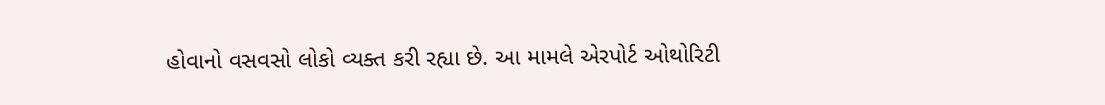હોવાનો વસવસો લોકો વ્યક્ત કરી રહ્યા છે. આ મામલે એરપોર્ટ ઓથોરિટી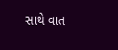સાથે વાત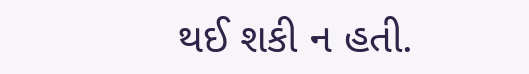થઈ શકી ન હતી.